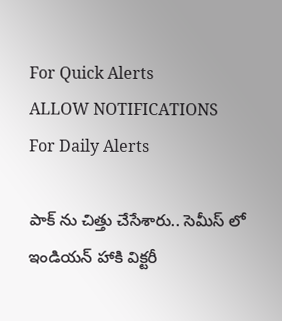For Quick Alerts
ALLOW NOTIFICATIONS
For Daily Alerts

పాక్ ను చిత్తు చేసేశారు.. సెమీస్ లో ఇండియన్ హాకి విక్టరీ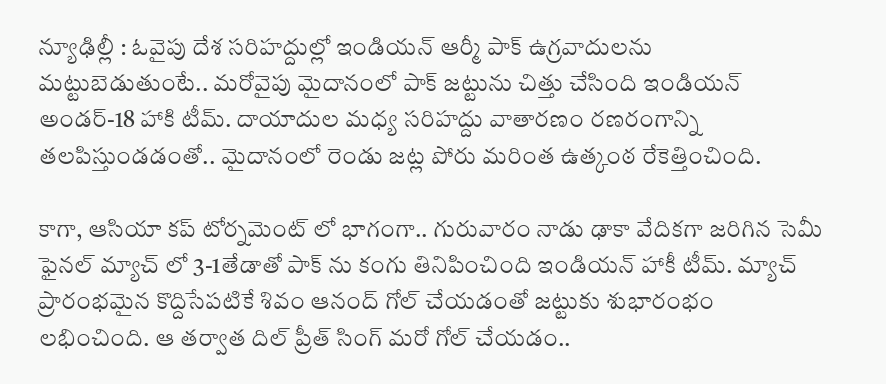న్యూఢిల్లీ : ఓవైపు దేశ సరిహద్దుల్లో ఇండియన్ ఆర్మీ పాక్ ఉగ్రవాదులను మట్టుబెడుతుంటే.. మరోవైపు మైదానంలో పాక్ జట్టును చిత్తు చేసింది ఇండియన్ అండర్-18 హాకి టీమ్. దాయాదుల మధ్య సరిహద్దు వాతారణం రణరంగాన్ని తలపిస్తుండడంతో.. మైదానంలో రెండు జట్ల పోరు మరింత ఉత్కంఠ రేకెత్తించింది.

కాగా, ఆసియా కప్ టోర్నమెంట్ లో భాగంగా.. గురువారం నాడు ఢాకా వేదికగా జరిగిన సెమీ ఫైనల్ మ్యాచ్ లో 3-1తేడాతో పాక్ ను కంగు తినిపించింది ఇండియన్ హాకీ టీమ్. మ్యాచ్ ప్రారంభమైన కొద్దిసేపటికే శివం ఆనంద్ గోల్ చేయడంతో జట్టుకు శుభారంభం లభించింది. ఆ తర్వాత దిల్ ప్రీత్ సింగ్ మరో గోల్ చేయడం..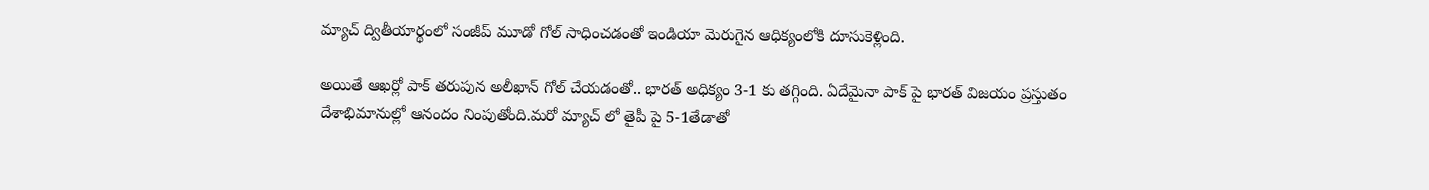మ్యాచ్ ద్వితీయార్థంలో సంజీప్ మూడో గోల్ సాధించడంతో ఇండియా మెరుగైన ఆధిక్యంలోకి దూసుకెళ్లింది.

అయితే ఆఖర్లో పాక్ తరుపున అలీఖాన్ గోల్ చేయడంతో.. భారత్ అధిక్యం 3-1 కు తగ్గింది. ఏదేమైనా పాక్ పై భారత్ విజయం ప్రస్తుతం దేశాభిమానుల్లో ఆనందం నింపుతోంది.మరో మ్యాచ్ లో తైపీ పై 5-1తేడాతో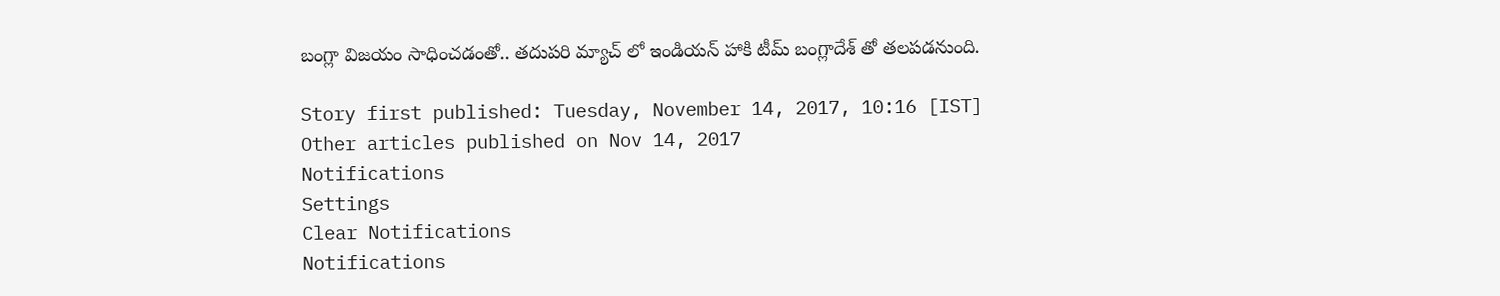బంగ్లా విజయం సాధించడంతో.. తదుపరి మ్యాచ్ లో ఇండియన్ హాకి టీమ్ బంగ్లాదేశ్ తో తలపడనుంది.

Story first published: Tuesday, November 14, 2017, 10:16 [IST]
Other articles published on Nov 14, 2017
Notifications
Settings
Clear Notifications
Notifications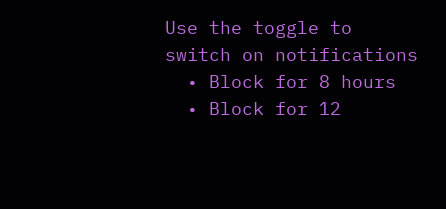Use the toggle to switch on notifications
  • Block for 8 hours
  • Block for 12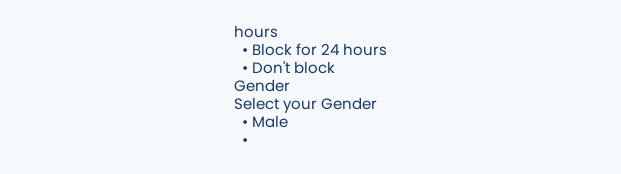hours
  • Block for 24 hours
  • Don't block
Gender
Select your Gender
  • Male
  •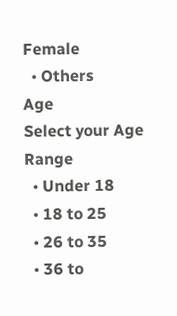Female
  • Others
Age
Select your Age Range
  • Under 18
  • 18 to 25
  • 26 to 35
  • 36 to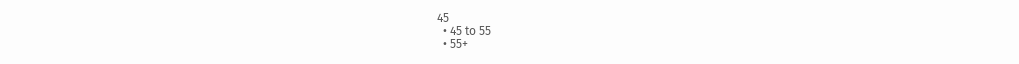45
  • 45 to 55
  • 55+